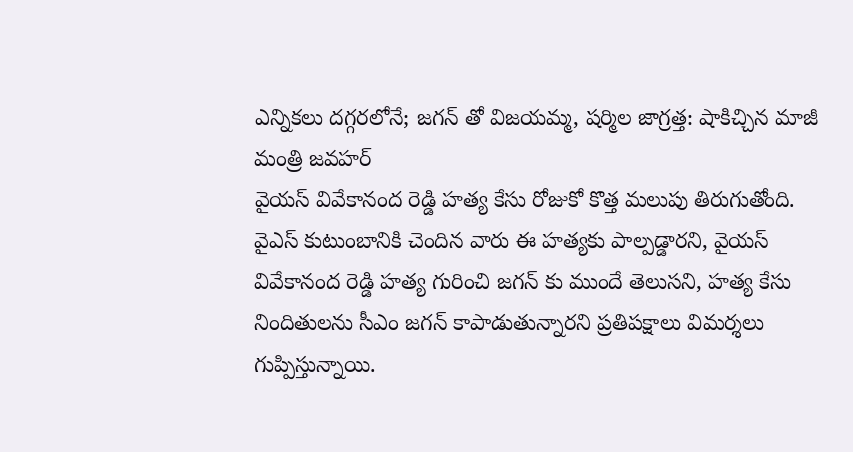ఎన్నికలు దగ్గరలోనే; జగన్ తో విజయమ్మ, షర్మిల జాగ్రత్త: షాకిచ్చిన మాజీ మంత్రి జవహర్
వైయస్ వివేకానంద రెడ్డి హత్య కేసు రోజుకో కొత్త మలుపు తిరుగుతోంది. వైఎస్ కుటుంబానికి చెందిన వారు ఈ హత్యకు పాల్పడ్డారని, వైయస్ వివేకానంద రెడ్డి హత్య గురించి జగన్ కు ముందే తెలుసని, హత్య కేసు నిందితులను సీఎం జగన్ కాపాడుతున్నారని ప్రతిపక్షాలు విమర్శలు గుప్పిస్తున్నాయి.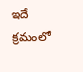ఇదే క్రమంలో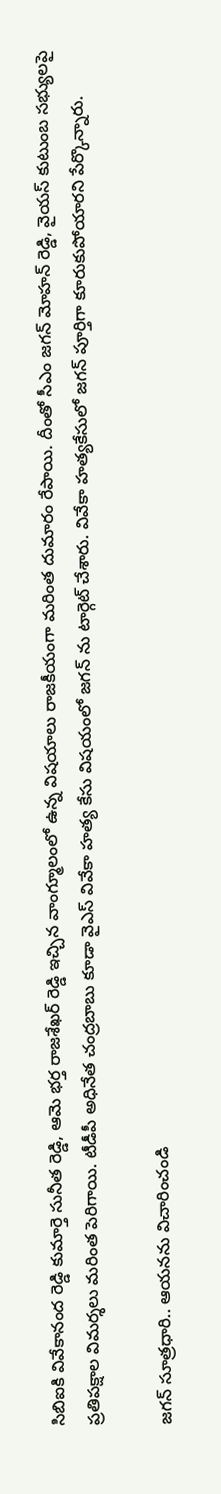సిబిఐకి వివేకానంద రెడ్డి కుమార్తె సునీత రెడ్డి, ఆమె భర్త రాజశేఖర్ రెడ్డి ఇచ్చిన వాంగ్మూలంలో ఉన్న విషయాలు రాజకీయంగా మరింత దుమారం రేపాయి. దీంతో సీఎం జగన్ మోహన్ రెడ్డి, వైయస్ కుటుంబ సభ్యులపై ప్రతిపక్షాల విమర్శలు మరింత పెరిగాయి. టీడీపీ అధినేత చంద్రబాబు కూడా వైఎస్ వివేకా హత్య కేసు విషయంలో జగన్ ను టార్గెట్ చేశారు. వివేకా హత్యకేసులో జగన్ పూర్తిగా కూరుకుపోయారని పేర్కొన్నారు.

జగన్ సూత్రధారి.. ఆయనను విచారించండి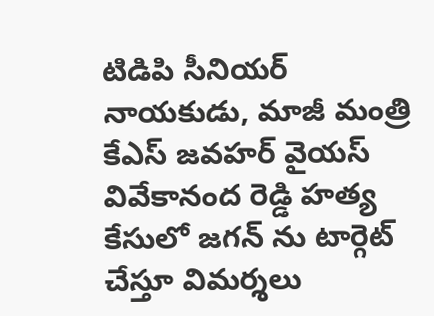టిడిపి సీనియర్ నాయకుడు, మాజీ మంత్రి కేఎస్ జవహర్ వైయస్ వివేకానంద రెడ్డి హత్య కేసులో జగన్ ను టార్గెట్ చేస్తూ విమర్శలు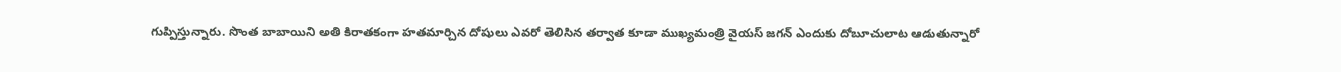గుప్పిస్తున్నారు. సొంత బాబాయిని అతి కిరాతకంగా హతమార్చిన దోషులు ఎవరో తెలిసిన తర్వాత కూడా ముఖ్యమంత్రి వైయస్ జగన్ ఎందుకు దోబూచులాట ఆడుతున్నారో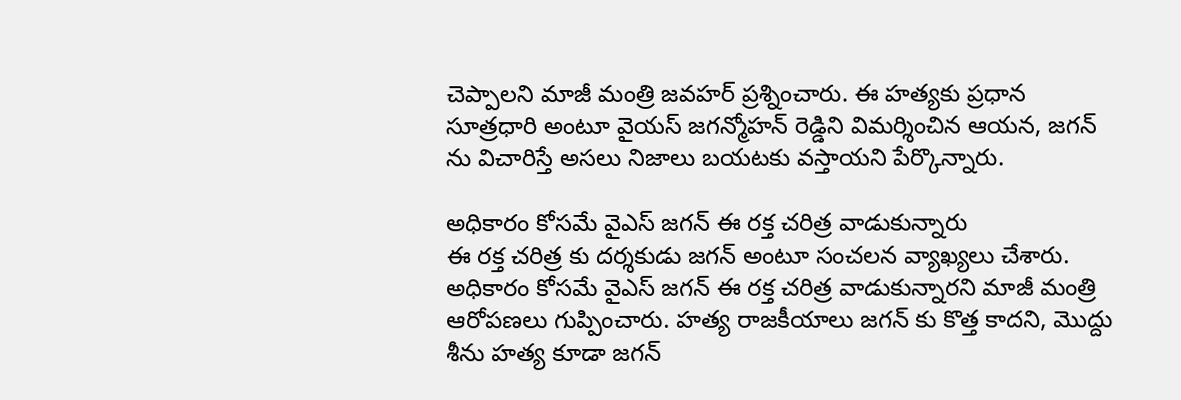చెప్పాలని మాజీ మంత్రి జవహర్ ప్రశ్నించారు. ఈ హత్యకు ప్రధాన సూత్రధారి అంటూ వైయస్ జగన్మోహన్ రెడ్డిని విమర్శించిన ఆయన, జగన్ ను విచారిస్తే అసలు నిజాలు బయటకు వస్తాయని పేర్కొన్నారు.

అధికారం కోసమే వైఎస్ జగన్ ఈ రక్త చరిత్ర వాడుకున్నారు
ఈ రక్త చరిత్ర కు దర్శకుడు జగన్ అంటూ సంచలన వ్యాఖ్యలు చేశారు. అధికారం కోసమే వైఎస్ జగన్ ఈ రక్త చరిత్ర వాడుకున్నారని మాజీ మంత్రి ఆరోపణలు గుప్పించారు. హత్య రాజకీయాలు జగన్ కు కొత్త కాదని, మొద్దు శీను హత్య కూడా జగన్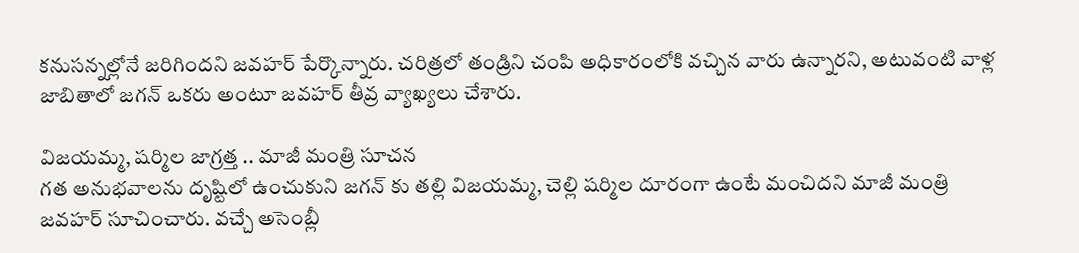కనుసన్నల్లోనే జరిగిందని జవహర్ పేర్కొన్నారు. చరిత్రలో తండ్రిని చంపి అధికారంలోకి వచ్చిన వారు ఉన్నారని, అటువంటి వాళ్ల జాబితాలో జగన్ ఒకరు అంటూ జవహర్ తీవ్ర వ్యాఖ్యలు చేశారు.

విజయమ్మ, షర్మిల జాగ్రత్త .. మాజీ మంత్రి సూచన
గత అనుభవాలను దృష్టిలో ఉంచుకుని జగన్ కు తల్లి విజయమ్మ, చెల్లి షర్మిల దూరంగా ఉంటే మంచిదని మాజీ మంత్రి జవహర్ సూచించారు. వచ్చే అసెంబ్లీ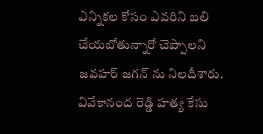ఎన్నికల కోసం ఎవరిని బలి చేయబోతున్నారో చెప్పాలని జవహర్ జగన్ ను నిలదీశారు. వివేకానంద రెడ్డి హత్య కేసు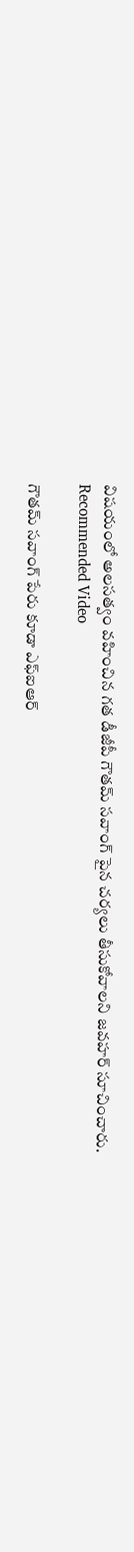విషయంలో అలసత్వం వహించిన గత డీజీపీ గౌతమ్ సవాంగ్ పైన చర్యలు తీసుకోవాలని జవహర్ సూచించారు.
Recommended Video

గౌతమ్ సవాంగ్ పేరు కూడా ఎఫ్ఐఆర్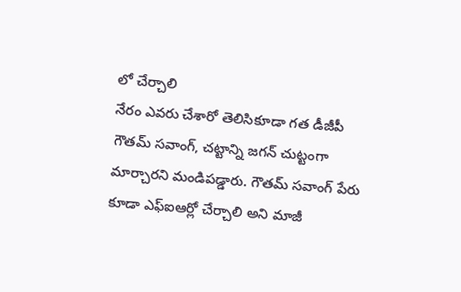లో చేర్చాలి
నేరం ఎవరు చేశారో తెలిసికూడా గత డీజీపీ గౌతమ్ సవాంగ్, చట్టాన్ని జగన్ చుట్టంగా మార్చారని మండిపడ్డారు. గౌతమ్ సవాంగ్ పేరు కూడా ఎఫ్ఐఆర్లో చేర్చాలి అని మాజీ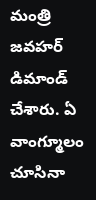మంత్రి జవహర్ డిమాండ్ చేశారు. ఏ వాంగ్మూలం చూసినా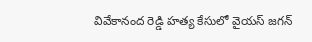వివేకానంద రెడ్డి హత్య కేసులో వైయస్ జగన్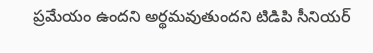ప్రమేయం ఉందని అర్థమవుతుందని టిడిపి సీనియర్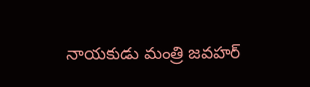నాయకుడు మంత్రి జవహర్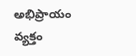అభిప్రాయం వ్యక్తం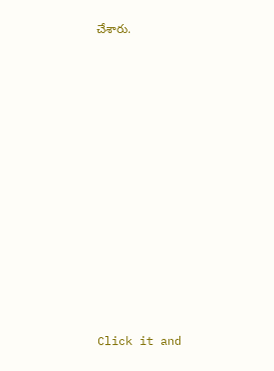చేశారు.












Click it and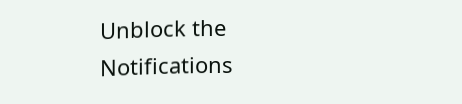Unblock the Notifications